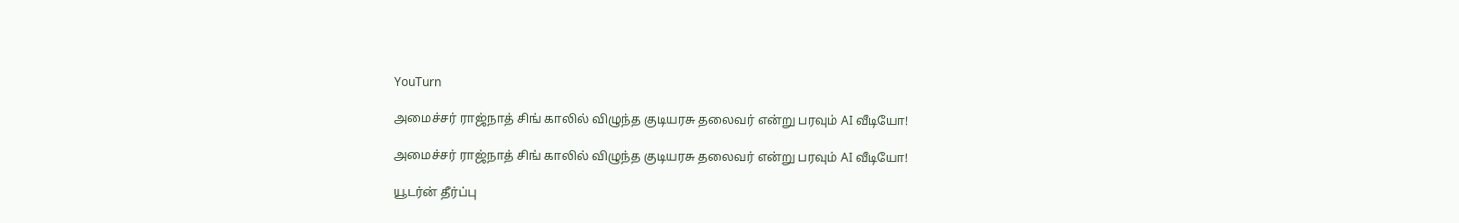YouTurn

அமைச்சர் ராஜ்நாத் சிங் காலில் விழுந்த குடியரசு தலைவர் என்று பரவும் AI வீடியோ!

அமைச்சர் ராஜ்நாத் சிங் காலில் விழுந்த குடியரசு தலைவர் என்று பரவும் AI வீடியோ!

யூடர்ன் தீர்ப்பு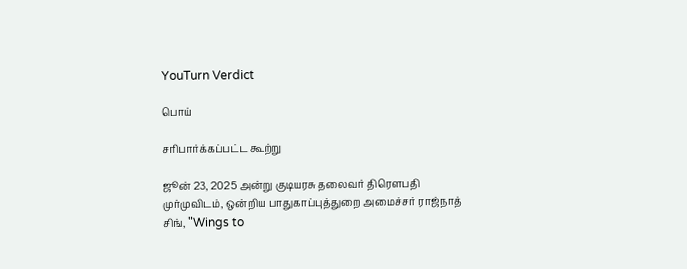YouTurn Verdict

பொய்

சரிபார்க்கப்பட்ட கூற்று

ஜூன் 23, 2025 அன்று குடியரசு தலைவர் திரௌபதி முர்முவிடம், ஒன்றிய பாதுகாப்புத்துறை அமைச்சர் ராஜ்நாத் சிங், "Wings to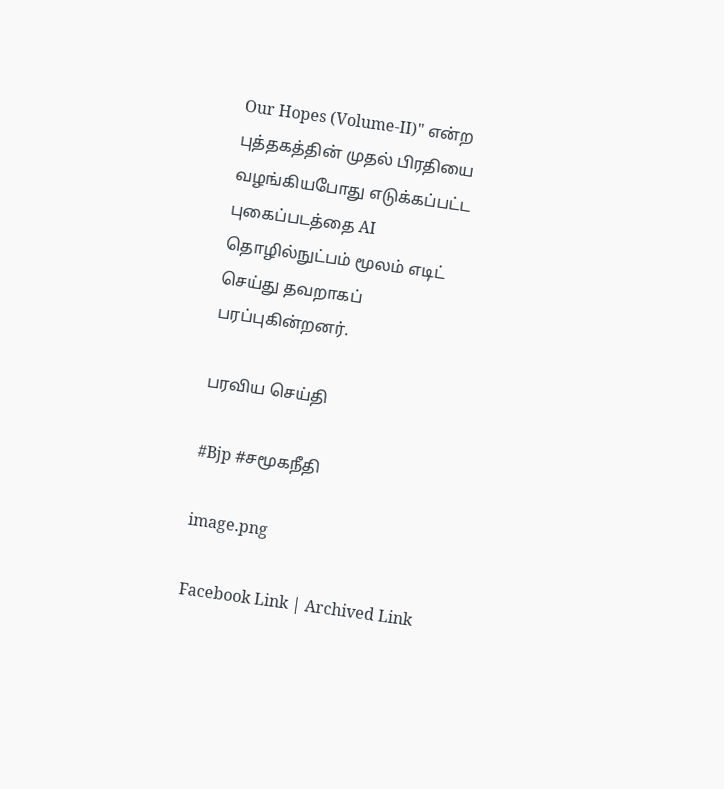Our Hopes (Volume-II)" என்ற புத்தகத்தின் முதல் பிரதியை வழங்கியபோது எடுக்கப்பட்ட புகைப்படத்தை AI தொழில்நுட்பம் மூலம் எடிட் செய்து தவறாகப் பரப்புகின்றனர்.

பரவிய செய்தி

#Bjp #சமூகநீதி

image.png

Facebook Link | Archived Link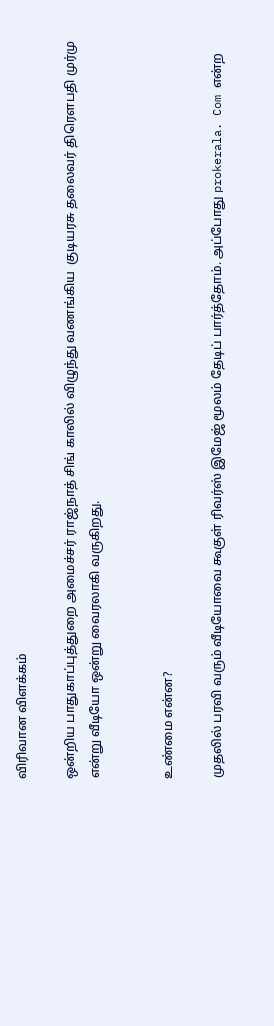விரிவான விளக்கம்

ஒன்றிய பாதுகாப்புத்துறை அமைச்சர் ராஜ்நாத் சிங் காலில் விழுந்து வணங்கிய  குடியரசு தலைவர் திரௌபதி முர்மு என்று வீடியோ ஒன்று வைரலாகி வருகிறது.


உண்மை என்ன?

முதலில் பரவி வரும் வீடியோவை கூகுள் ரிவர்ஸ் இமேஜ் மூலம் தேடிப் பார்த்தோம். அப்போது prokerala. Com என்ற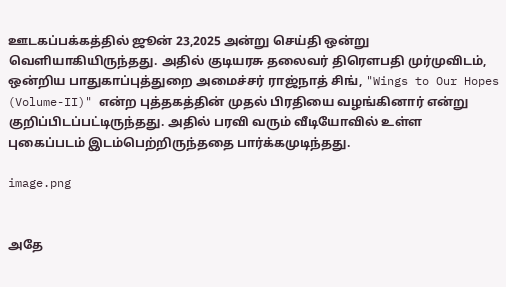ஊடகப்பக்கத்தில் ஜூன் 23,2025 அன்று செய்தி ஒன்று வெளியாகியிருந்தது. அதில் குடியரசு தலைவர் திரௌபதி முர்முவிடம், ஒன்றிய பாதுகாப்புத்துறை அமைச்சர் ராஜ்நாத் சிங், "Wings to Our Hopes (Volume-II)" என்ற புத்தகத்தின் முதல் பிரதியை வழங்கினார் என்று குறிப்பிடப்பட்டிருந்தது. அதில் பரவி வரும் வீடியோவில் உள்ள புகைப்படம் இடம்பெற்றிருந்ததை பார்க்கமுடிந்தது.

image.png


அதே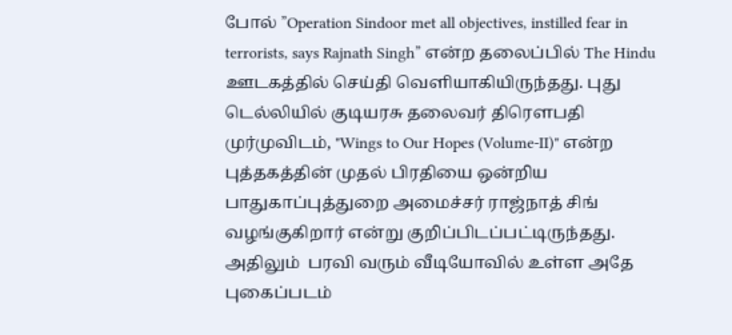போல் ”Operation Sindoor met all objectives, instilled fear in terrorists, says Rajnath Singh” என்ற தலைப்பில் The Hindu ஊடகத்தில் செய்தி வெளியாகியிருந்தது. புது டெல்லியில் குடியரசு தலைவர் திரௌபதி முர்முவிடம், "Wings to Our Hopes (Volume-II)" என்ற புத்தகத்தின் முதல் பிரதியை ஒன்றிய பாதுகாப்புத்துறை அமைச்சர் ராஜ்நாத் சிங் வழங்குகிறார் என்று குறிப்பிடப்பட்டிருந்தது. அதிலும்  பரவி வரும் வீடியோவில் உள்ள அதே புகைப்படம்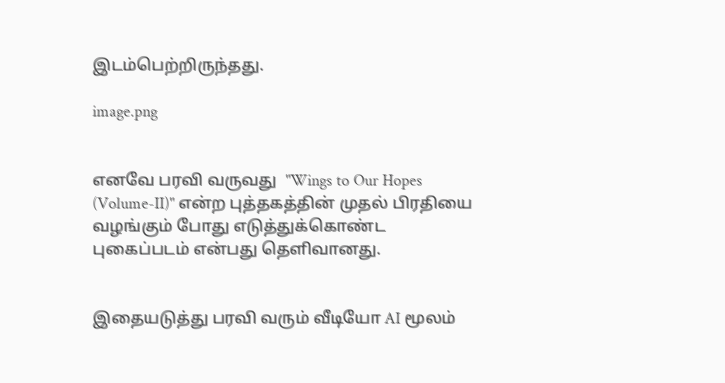இடம்பெற்றிருந்தது.

image.png


எனவே பரவி வருவது  "Wings to Our Hopes (Volume-II)" என்ற புத்தகத்தின் முதல் பிரதியை வழங்கும் போது எடுத்துக்கொண்ட புகைப்படம் என்பது தெளிவானது.


இதையடுத்து பரவி வரும் வீடியோ AI மூலம்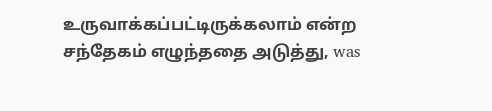உருவாக்கப்பட்டிருக்கலாம் என்ற சந்தேகம் எழுந்ததை அடுத்து, was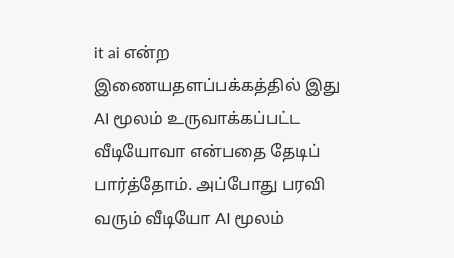it ai என்ற இணையதளப்பக்கத்தில் இது AI மூலம் உருவாக்கப்பட்ட வீடியோவா என்பதை தேடிப் பார்த்தோம். அப்போது பரவி வரும் வீடியோ AI மூலம்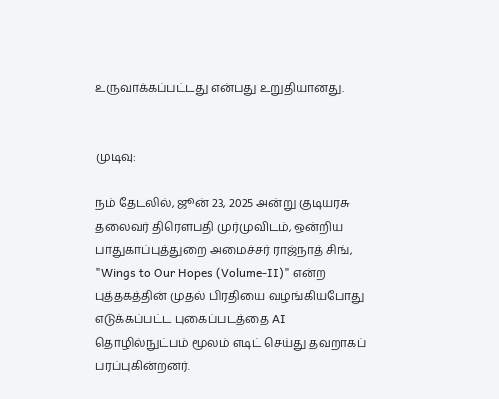உருவாக்கப்பட்டது என்பது உறுதியானது.


முடிவு:

நம் தேடலில், ஜூன் 23, 2025 அன்று குடியரசு தலைவர் திரௌபதி முர்முவிடம், ஒன்றிய பாதுகாப்புத்துறை அமைச்சர் ராஜ்நாத் சிங், "Wings to Our Hopes (Volume-II)" என்ற புத்தகத்தின் முதல் பிரதியை வழங்கியபோது எடுக்கப்பட்ட புகைப்படத்தை AI தொழில்நுட்பம் மூலம் எடிட் செய்து தவறாகப் பரப்புகின்றனர்.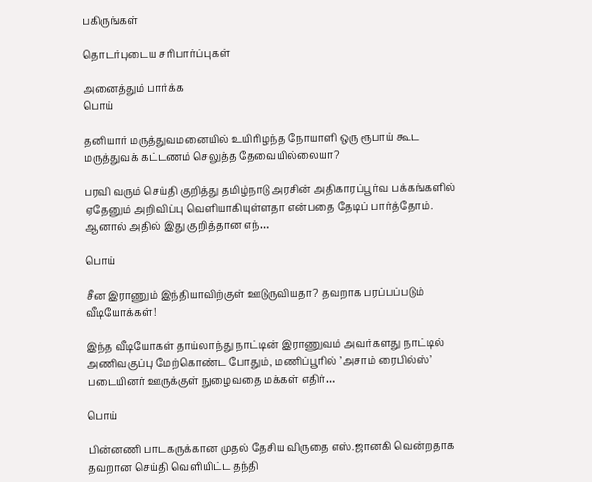பகிருங்கள்

தொடர்புடைய சரிபார்ப்புகள்

அனைத்தும் பார்க்க
பொய்

தனியார் மருத்துவமனையில் உயிரிழந்த நோயாளி ஒரு ரூபாய் கூட மருத்துவக் கட்டணம் செலுத்த தேவையில்லையா?

பரவி வரும் செய்தி குறித்து தமிழ்நாடு அரசின் அதிகாரப்பூர்வ பக்கங்களில் ஏதேனும் அறிவிப்பு வெளியாகியுள்ளதா என்பதை தேடிப் பார்த்தோம். ஆனால் அதில் இது குறித்தான எந்…

பொய்

சீன இராணும் இந்தியாவிற்குள் ஊடுருவியதா? தவறாக பரப்பப்படும் வீடியோக்கள்!

இந்த வீடியோகள் தாய்லாந்து நாட்டின் இராணுவம் அவர்களது நாட்டில் அணிவகுப்பு மேற்கொண்ட போதும், மணிப்பூரில் ’அசாம் ரைபில்ஸ்’ படையினர் ஊருக்குள் நுழைவதை மக்கள் எதிர்…

பொய்

பின்னணி பாடகருக்கான முதல் தேசிய விருதை எஸ்.ஜானகி வென்றதாக தவறான செய்தி வெளியிட்ட தந்தி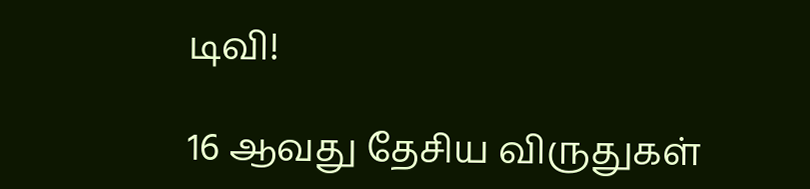டிவி!

16 ஆவது தேசிய விருதுகள்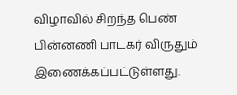விழாவில் சிறந்த பெண் பின்னணி பாடகர் விருதும் இணைக்கப்பட்டுள்ளது.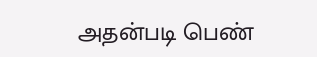அதன்படி பெண்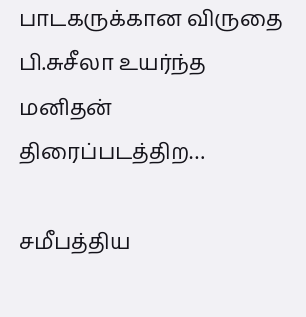பாடகருக்கான விருதை பி.சுசீலா உயர்ந்த மனிதன் திரைப்படத்திற…

சமீபத்திய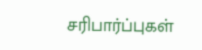சரிபார்ப்புகள்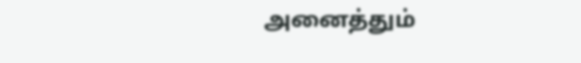அனைத்தும்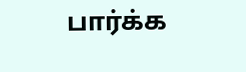பார்க்க